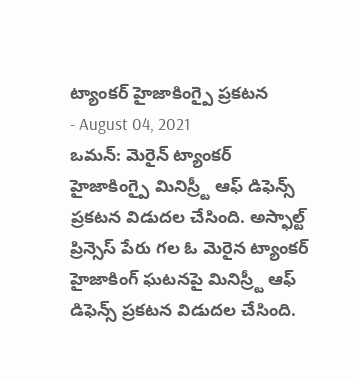ట్యాంకర్ హైజాకింగ్పై ప్రకటన
- August 04, 2021
ఒమన్: మెరైన్ ట్యాంకర్ హైజాకింగ్పై మినిస్ర్టీ ఆఫ్ డిఫెన్స్ ప్రకటన విడుదల చేసింది. అస్ఫాల్ట్ ప్రిన్సెస్ పేరు గల ఓ మెరైన ట్యాంకర్ హైజాకింగ్ ఘటనపై మినిస్ర్టీ ఆఫ్ డిఫెన్స్ ప్రకటన విడుదల చేసింది.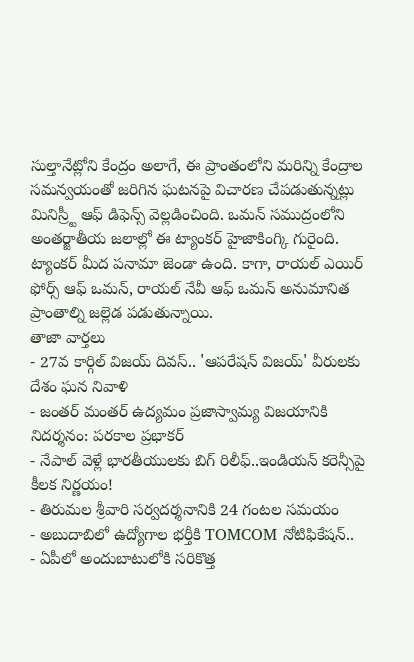సుల్తానేట్లోని కేంద్రం అలాగే, ఈ ప్రాంతంలోని మరిన్ని కేంద్రాల సమన్వయంతో జరిగిన ఘటనపై విచారణ చేపడుతున్నట్లు మినిస్ర్టీ ఆఫ్ డిఫెన్స్ వెల్లడించింది. ఒమన్ సముద్రంలోని అంతర్జాతీయ జలాల్లో ఈ ట్యాంకర్ హైజాకింగ్కి గురైంది. ట్యాంకర్ మీద పనామా జెండా ఉంది. కాగా, రాయల్ ఎయిర్ ఫోర్స్ ఆఫ్ ఒమన్, రాయల్ నేవీ ఆఫ్ ఒమన్ అనుమానిత ప్రాంతాల్ని జల్లెడ పడుతున్నాయి.
తాజా వార్తలు
- 27వ కార్గిల్ విజయ్ దివస్.. 'ఆపరేషన్ విజయ్' వీరులకు దేశం ఘన నివాళి
- జంతర్ మంతర్ ఉద్యమం ప్రజాస్వామ్య విజయానికి నిదర్శనం: పరకాల ప్రభాకర్
- నేపాల్ వెళ్లే భారతీయులకు బిగ్ రిలీఫ్..ఇండియన్ కరెన్సీపై కీలక నిర్ణయం!
- తిరుమల శ్రీవారి సర్వదర్శనానికి 24 గంటల సమయం
- అబుదాబిలో ఉద్యోగాల భర్తీకి TOMCOM నోటిఫికేషన్..
- ఏపీలో అందుబాటులోకి సరికొత్త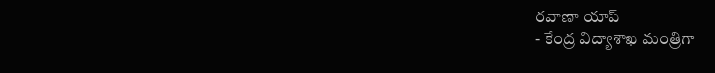రవాణా యాప్
- కేంద్ర విద్యాశాఖ మంత్రిగా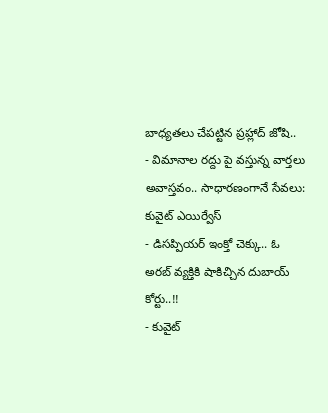బాధ్యతలు చేపట్టిన ప్రహ్లాద్ జోషి..
- విమానాల రద్దు పై వస్తున్న వార్తలు అవాస్తవం.. సాధారణంగానే సేవలు: కువైట్ ఎయిర్వేస్
- డిసప్పియర్ ఇంక్తో చెక్కు.. ఓ అరబ్ వ్యక్తికి షాకిచ్చిన దుబాయ్ కోర్టు..!!
- కువైట్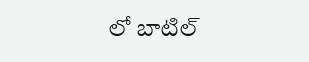లో బాటిల్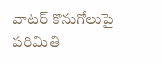వాటర్ కొనుగోలుపై పరిమితి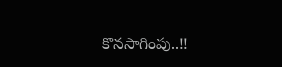కొనసాగింపు..!!